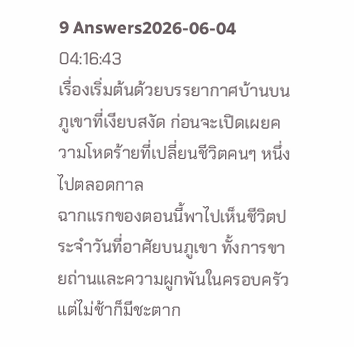9 Answers2026-06-04 04:16:43
เรื่องเริ่มต้นด้วยบรรยากาศบ้านบนภูเขาที่เงียบสงัด ก่อนจะเปิดเผยความโหดร้ายที่เปลี่ยนชีวิตคนๆ หนึ่งไปตลอดกาล
ฉากแรกของตอนนี้พาไปเห็นชีวิตประจำวันที่อาศัยบนภูเขา ทั้งการขายถ่านและความผูกพันในครอบครัว แต่ไม่ช้าก็มีชะตาก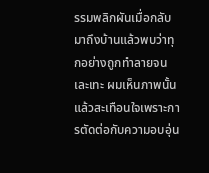รรมพลิกผันเมื่อกลับมาถึงบ้านแล้วพบว่าทุกอย่างถูกทำลายจนเละเทะ ผมเห็นภาพนั้นแล้วสะเทือนใจเพราะการตัดต่อกับความอบอุ่น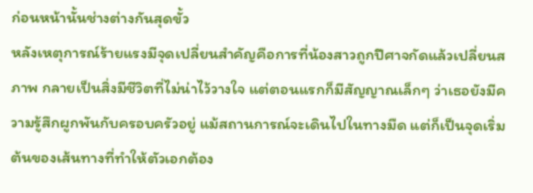ก่อนหน้านั้นช่างต่างกันสุดขั้ว
หลังเหตุการณ์ร้ายแรงมีจุดเปลี่ยนสำคัญคือการที่น้องสาวถูกปีศาจกัดแล้วเปลี่ยนสภาพ กลายเป็นสิ่งมีชีวิตที่ไม่น่าไว้วางใจ แต่ตอนแรกก็มีสัญญาณเล็กๆ ว่าเธอยังมีความรู้สึกผูกพันกับครอบครัวอยู่ แม้สถานการณ์จะเดินไปในทางมืด แต่ก็เป็นจุดเริ่มต้นของเส้นทางที่ทำให้ตัวเอกต้อง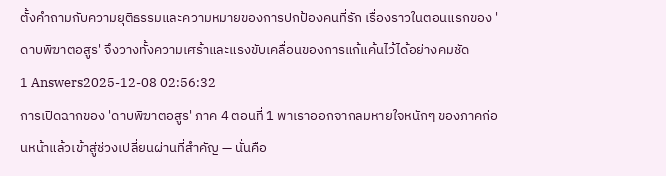ตั้งคำถามกับความยุติธรรมและความหมายของการปกป้องคนที่รัก เรื่องราวในตอนแรกของ 'ดาบพิฆาตอสูร' จึงวางทั้งความเศร้าและแรงขับเคลื่อนของการแก้แค้นไว้ได้อย่างคมชัด
1 Answers2025-12-08 02:56:32
การเปิดฉากของ 'ดาบพิฆาตอสูร' ภาค 4 ตอนที่ 1 พาเราออกจากลมหายใจหนักๆ ของภาคก่อนหน้าแล้วเข้าสู่ช่วงเปลี่ยนผ่านที่สำคัญ — นั่นคือ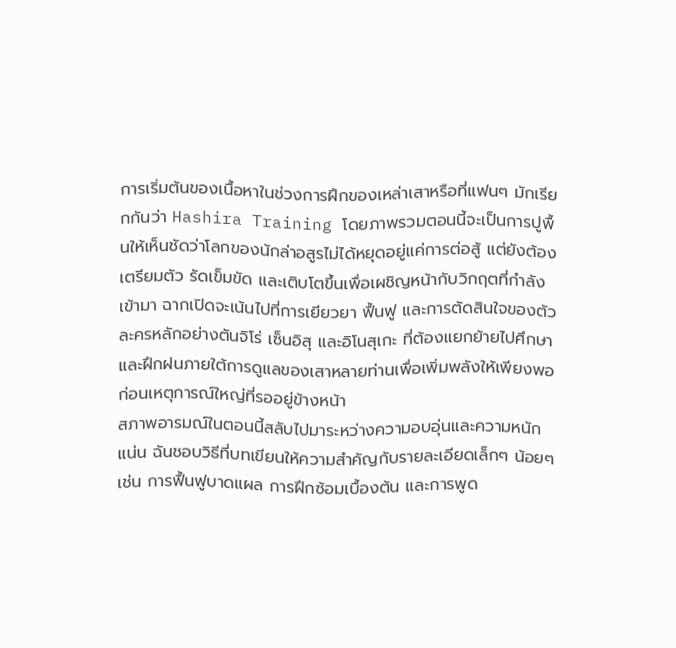การเริ่มต้นของเนื้อหาในช่วงการฝึกของเหล่าเสาหรือที่แฟนๆ มักเรียกกันว่า Hashira Training โดยภาพรวมตอนนี้จะเป็นการปูพื้นให้เห็นชัดว่าโลกของนักล่าอสูรไม่ได้หยุดอยู่แค่การต่อสู้ แต่ยังต้องเตรียมตัว รัดเข็มขัด และเติบโตขึ้นเพื่อเผชิญหน้ากับวิกฤตที่กำลังเข้ามา ฉากเปิดจะเน้นไปที่การเยียวยา ฟื้นฟู และการตัดสินใจของตัวละครหลักอย่างตันจิโร่ เซ็นอิสุ และอิโนสุเกะ ที่ต้องแยกย้ายไปศึกษาและฝึกฝนภายใต้การดูแลของเสาหลายท่านเพื่อเพิ่มพลังให้เพียงพอก่อนเหตุการณ์ใหญ่ที่รออยู่ข้างหน้า
สภาพอารมณ์ในตอนนี้สลับไปมาระหว่างความอบอุ่นและความหนักแน่น ฉันชอบวิธีที่บทเขียนให้ความสำคัญกับรายละเอียดเล็กๆ น้อยๆ เช่น การฟื้นฟูบาดแผล การฝึกซ้อมเบื้องต้น และการพูด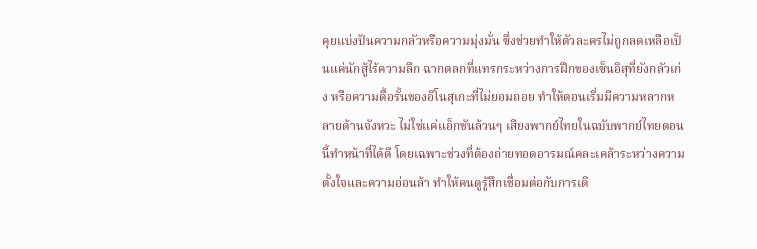คุยแบ่งปันความกลัวหรือความมุ่งมั่น ซึ่งช่วยทำให้ตัวละครไม่ถูกลดเหลือเป็นแค่นักสู้ไร้ความลึก ฉากตลกที่แทรกระหว่างการฝึกของเซ็นอิสุที่ยังกลัวเก่ง หรือความดื้อรั้นของอิโนสุเกะที่ไม่ยอมถอย ทำให้ตอนเริ่มมีความหลากหลายด้านจังหวะ ไม่ใช่แค่แอ็กชันล้วนๆ เสียงพากย์ไทยในฉบับพากย์ไทยตอนนี้ทำหน้าที่ได้ดี โดยเฉพาะช่วงที่ต้องถ่ายทอดอารมณ์คละเคล้าระหว่างความตั้งใจและความอ่อนล้า ทำให้คนดูรู้สึกเชื่อมต่อกับการเดิ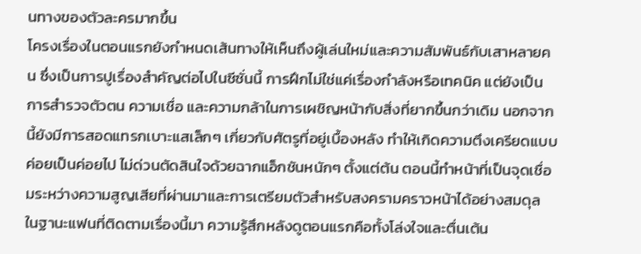นทางของตัวละครมากขึ้น
โครงเรื่องในตอนแรกยังกำหนดเส้นทางให้เห็นถึงผู้เล่นใหม่และความสัมพันธ์กับเสาหลายคน ซึ่งเป็นการปูเรื่องสำคัญต่อไปในซีซั่นนี้ การฝึกไม่ใช่แค่เรื่องกำลังหรือเทคนิค แต่ยังเป็นการสำรวจตัวตน ความเชื่อ และความกล้าในการเผชิญหน้ากับสิ่งที่ยากขึ้นกว่าเดิม นอกจากนี้ยังมีการสอดแทรกเบาะแสเล็กๆ เกี่ยวกับศัตรูที่อยู่เบื้องหลัง ทำให้เกิดความตึงเครียดแบบค่อยเป็นค่อยไป ไม่ด่วนตัดสินใจด้วยฉากแอ็กชันหนักๆ ตั้งแต่ต้น ตอนนี้ทำหน้าที่เป็นจุดเชื่อมระหว่างความสูญเสียที่ผ่านมาและการเตรียมตัวสำหรับสงครามคราวหน้าได้อย่างสมดุล
ในฐานะแฟนที่ติดตามเรื่องนี้มา ความรู้สึกหลังดูตอนแรกคือทั้งโล่งใจและตื่นเต้น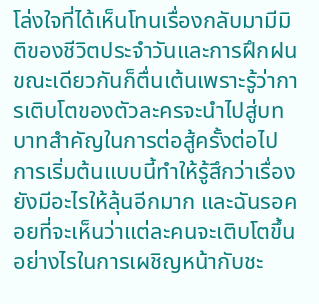โล่งใจที่ได้เห็นโทนเรื่องกลับมามีมิติของชีวิตประจำวันและการฝึกฝน ขณะเดียวกันก็ตื่นเต้นเพราะรู้ว่าการเติบโตของตัวละครจะนำไปสู่บทบาทสำคัญในการต่อสู้ครั้งต่อไป การเริ่มต้นแบบนี้ทำให้รู้สึกว่าเรื่องยังมีอะไรให้ลุ้นอีกมาก และฉันรอคอยที่จะเห็นว่าแต่ละคนจะเติบโตขึ้นอย่างไรในการเผชิญหน้ากับชะ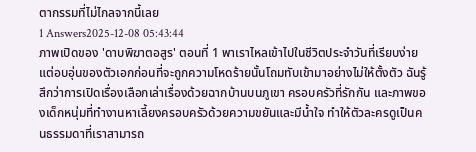ตากรรมที่ไม่ไกลจากนี้เลย
1 Answers2025-12-08 05:43:44
ภาพเปิดของ 'ดาบพิฆาตอสูร' ตอนที่ 1 พาเราไหลเข้าไปในชีวิตประจำวันที่เรียบง่ายแต่อบอุ่นของตัวเอกก่อนที่จะถูกความโหดร้ายนั้นโถมทับเข้ามาอย่างไม่ให้ตั้งตัว ฉันรู้สึกว่าการเปิดเรื่องเลือกเล่าเรื่องด้วยฉากบ้านบนภูเขา ครอบครัวที่รักกัน และภาพของเด็กหนุ่มที่ทำงานหาเลี้ยงครอบครัวด้วยความขยันและมีน้ำใจ ทำให้ตัวละครดูเป็นคนธรรมดาที่เราสามารถ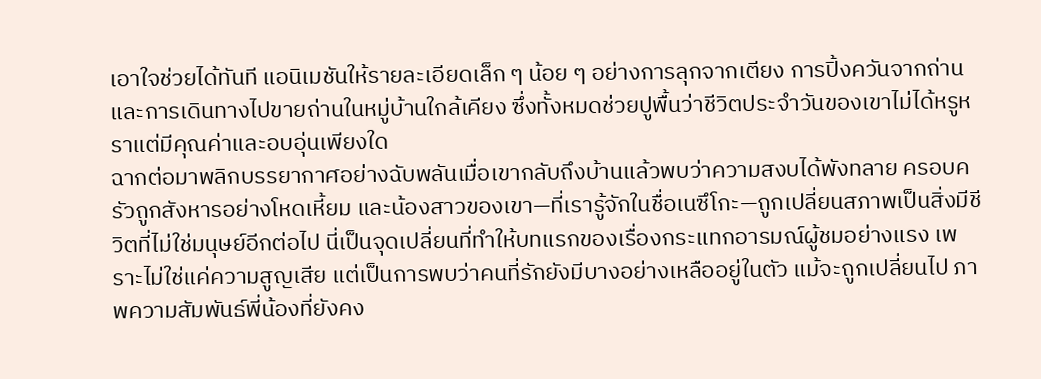เอาใจช่วยได้ทันที แอนิเมชันให้รายละเอียดเล็ก ๆ น้อย ๆ อย่างการลุกจากเตียง การปิ้งควันจากถ่าน และการเดินทางไปขายถ่านในหมู่บ้านใกล้เคียง ซึ่งทั้งหมดช่วยปูพื้นว่าชีวิตประจำวันของเขาไม่ได้หรูหราแต่มีคุณค่าและอบอุ่นเพียงใด
ฉากต่อมาพลิกบรรยากาศอย่างฉับพลันเมื่อเขากลับถึงบ้านแล้วพบว่าความสงบได้พังทลาย ครอบครัวถูกสังหารอย่างโหดเหี้ยม และน้องสาวของเขา—ที่เรารู้จักในชื่อเนซึโกะ—ถูกเปลี่ยนสภาพเป็นสิ่งมีชีวิตที่ไม่ใช่มนุษย์อีกต่อไป นี่เป็นจุดเปลี่ยนที่ทำให้บทแรกของเรื่องกระแทกอารมณ์ผู้ชมอย่างแรง เพราะไม่ใช่แค่ความสูญเสีย แต่เป็นการพบว่าคนที่รักยังมีบางอย่างเหลืออยู่ในตัว แม้จะถูกเปลี่ยนไป ภาพความสัมพันธ์พี่น้องที่ยังคง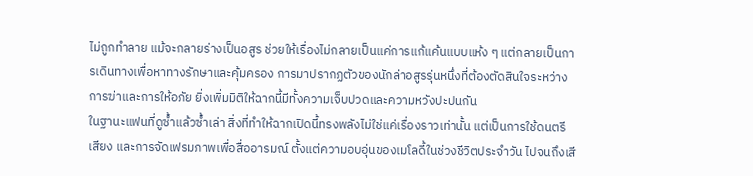ไม่ถูกทำลาย แม้จะกลายร่างเป็นอสูร ช่วยให้เรื่องไม่กลายเป็นแค่การแก้แค้นแบบแห้ง ๆ แต่กลายเป็นการเดินทางเพื่อหาทางรักษาและคุ้มครอง การมาปรากฏตัวของนักล่าอสูรรุ่นหนึ่งที่ต้องตัดสินใจระหว่างการฆ่าและการให้อภัย ยิ่งเพิ่มมิติให้ฉากนี้มีทั้งความเจ็บปวดและความหวังปะปนกัน
ในฐานะแฟนที่ดูซ้ำแล้วซ้ำเล่า สิ่งที่ทำให้ฉากเปิดนี้ทรงพลังไม่ใช่แค่เรื่องราวเท่านั้น แต่เป็นการใช้ดนตรี เสียง และการจัดเฟรมภาพเพื่อสื่ออารมณ์ ตั้งแต่ความอบอุ่นของเมโลดี้ในช่วงชีวิตประจำวัน ไปจนถึงเสี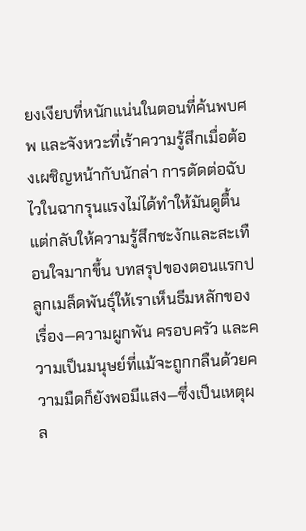ยงเงียบที่หนักแน่นในตอนที่ค้นพบศพ และจังหวะที่เร้าความรู้สึกเมื่อต้องเผชิญหน้ากับนักล่า การตัดต่อฉับไวในฉากรุนแรงไม่ได้ทำให้มันดูตื้น แต่กลับให้ความรู้สึกชะงักและสะเทือนใจมากขึ้น บทสรุปของตอนแรกปลูกเมล็ดพันธุ์ให้เราเห็นธีมหลักของเรื่อง—ความผูกพัน ครอบครัว และความเป็นมนุษย์ที่แม้จะถูกกลืนด้วยความมืดก็ยังพอมีแสง—ซึ่งเป็นเหตุผล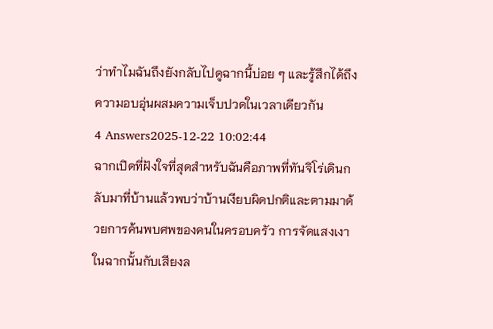ว่าทำไมฉันถึงยังกลับไปดูฉากนี้บ่อย ๆ และรู้สึกได้ถึงความอบอุ่นผสมความเจ็บปวดในเวลาเดียวกัน
4 Answers2025-12-22 10:02:44
ฉากเปิดที่ฝังใจที่สุดสำหรับฉันคือภาพที่ทันจิโร่เดินกลับมาที่บ้านแล้วพบว่าบ้านเงียบผิดปกติและตามมาด้วยการค้นพบศพของคนในครอบครัว การจัดแสงเงาในฉากนั้นกับเสียงล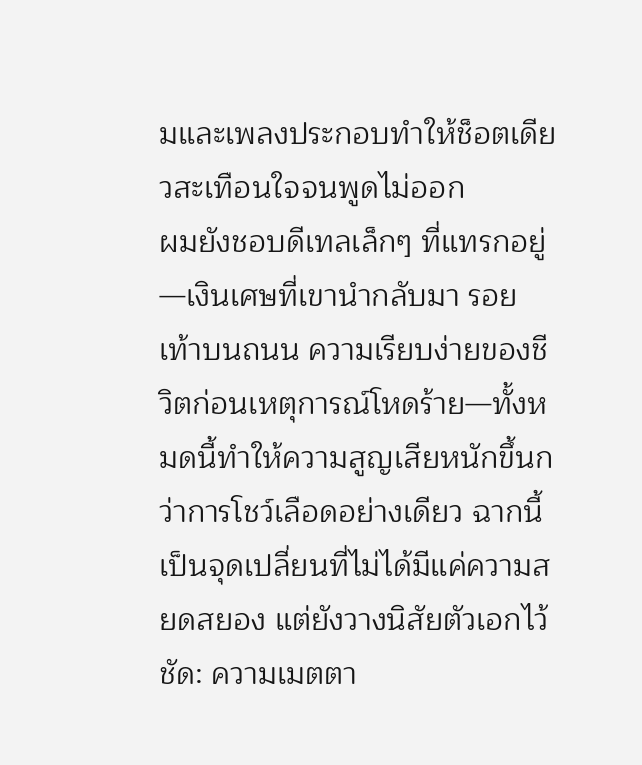มและเพลงประกอบทำให้ช็อตเดียวสะเทือนใจจนพูดไม่ออก
ผมยังชอบดีเทลเล็กๆ ที่แทรกอยู่—เงินเศษที่เขานำกลับมา รอยเท้าบนถนน ความเรียบง่ายของชีวิตก่อนเหตุการณ์โหดร้าย—ทั้งหมดนี้ทำให้ความสูญเสียหนักขึ้นกว่าการโชว์เลือดอย่างเดียว ฉากนี้เป็นจุดเปลี่ยนที่ไม่ได้มีแค่ความสยดสยอง แต่ยังวางนิสัยตัวเอกไว้ชัด: ความเมตตา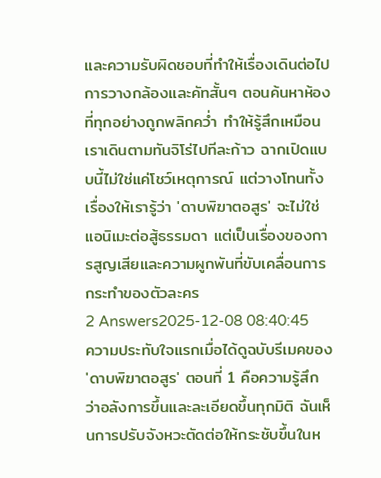และความรับผิดชอบที่ทำให้เรื่องเดินต่อไป
การวางกล้องและคัทสั้นๆ ตอนค้นหาห้องที่ทุกอย่างถูกพลิกคว่ำ ทำให้รู้สึกเหมือนเราเดินตามทันจิโร่ไปทีละก้าว ฉากเปิดแบบนี้ไม่ใช่แค่โชว์เหตุการณ์ แต่วางโทนทั้งเรื่องให้เรารู้ว่า 'ดาบพิฆาตอสูร' จะไม่ใช่แอนิเมะต่อสู้ธรรมดา แต่เป็นเรื่องของการสูญเสียและความผูกพันที่ขับเคลื่อนการกระทำของตัวละคร
2 Answers2025-12-08 08:40:45
ความประทับใจแรกเมื่อได้ดูฉบับรีเมคของ 'ดาบพิฆาตอสูร' ตอนที่ 1 คือความรู้สึกว่าอลังการขึ้นและละเอียดขึ้นทุกมิติ ฉันเห็นการปรับจังหวะตัดต่อให้กระชับขึ้นในห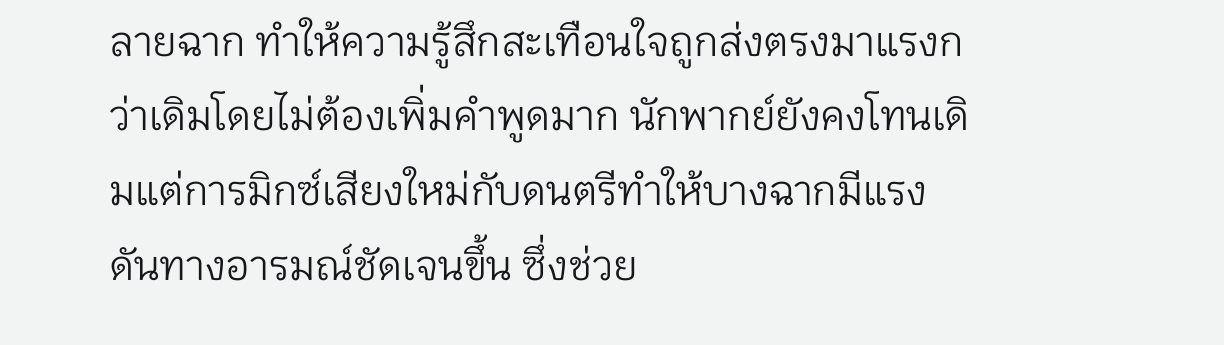ลายฉาก ทำให้ความรู้สึกสะเทือนใจถูกส่งตรงมาแรงกว่าเดิมโดยไม่ต้องเพิ่มคำพูดมาก นักพากย์ยังคงโทนเดิมแต่การมิกซ์เสียงใหม่กับดนตรีทำให้บางฉากมีแรงดันทางอารมณ์ชัดเจนขึ้น ซึ่งช่วย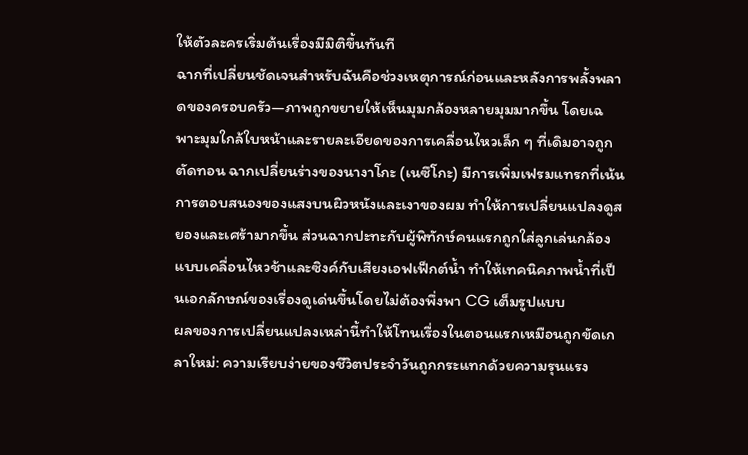ให้ตัวละครเริ่มต้นเรื่องมีมิติขึ้นทันที
ฉากที่เปลี่ยนชัดเจนสำหรับฉันคือช่วงเหตุการณ์ก่อนและหลังการพลั้งพลาดของครอบครัว—ภาพถูกขยายให้เห็นมุมกล้องหลายมุมมากขึ้น โดยเฉพาะมุมใกล้ใบหน้าและรายละเอียดของการเคลื่อนไหวเล็ก ๆ ที่เดิมอาจถูกตัดทอน ฉากเปลี่ยนร่างของนางาโกะ (เนซึโกะ) มีการเพิ่มเฟรมแทรกที่เน้นการตอบสนองของแสงบนผิวหนังและเงาของผม ทำให้การเปลี่ยนแปลงดูสยองและเศร้ามากขึ้น ส่วนฉากปะทะกับผู้พิทักษ์คนแรกถูกใส่ลูกเล่นกล้องแบบเคลื่อนไหวช้าและซิงค์กับเสียงเอฟเฟ็กต์น้ำ ทำให้เทคนิคภาพน้ำที่เป็นเอกลักษณ์ของเรื่องดูเด่นขึ้นโดยไม่ต้องพึ่งพา CG เต็มรูปแบบ
ผลของการเปลี่ยนแปลงเหล่านี้ทำให้โทนเรื่องในตอนแรกเหมือนถูกขัดเกลาใหม่: ความเรียบง่ายของชีวิตประจำวันถูกกระแทกด้วยความรุนแรง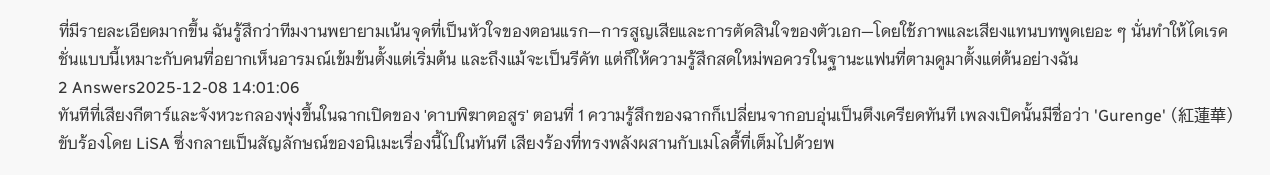ที่มีรายละเอียดมากขึ้น ฉันรู้สึกว่าทีมงานพยายามเน้นจุดที่เป็นหัวใจของตอนแรก—การสูญเสียและการตัดสินใจของตัวเอก—โดยใช้ภาพและเสียงแทนบทพูดเยอะ ๆ นั่นทำให้ไดเรคชั่นแบบนี้เหมาะกับคนที่อยากเห็นอารมณ์เข้มข้นตั้งแต่เริ่มต้น และถึงแม้จะเป็นรีคัท แต่ก็ให้ความรู้สึกสดใหม่พอควรในฐานะแฟนที่ตามดูมาตั้งแต่ต้นอย่างฉัน
2 Answers2025-12-08 14:01:06
ทันทีที่เสียงกีตาร์และจังหวะกลองพุ่งขึ้นในฉากเปิดของ 'ดาบพิฆาตอสูร' ตอนที่ 1 ความรู้สึกของฉากก็เปลี่ยนจากอบอุ่นเป็นตึงเครียดทันที เพลงเปิดนั้นมีชื่อว่า 'Gurenge' (紅蓮華) ขับร้องโดย LiSA ซึ่งกลายเป็นสัญลักษณ์ของอนิเมะเรื่องนี้ไปในทันที เสียงร้องที่ทรงพลังผสานกับเมโลดี้ที่เต็มไปด้วยพ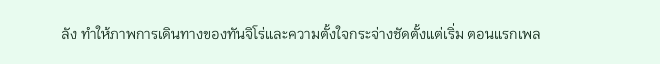ลัง ทำให้ภาพการเดินทางของทันจิโร่และความตั้งใจกระจ่างชัดตั้งแต่เริ่ม ตอนแรกเพล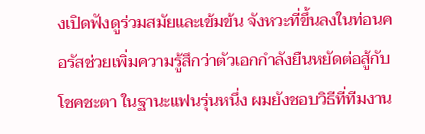งเปิดฟังดูร่วมสมัยและเข้มข้น จังหวะที่ขึ้นลงในท่อนคอรัสช่วยเพิ่มความรู้สึกว่าตัวเอกกำลังยืนหยัดต่อสู้กับโชคชะตา ในฐานะแฟนรุ่นหนึ่ง ผมยังชอบวิธีที่ทีมงาน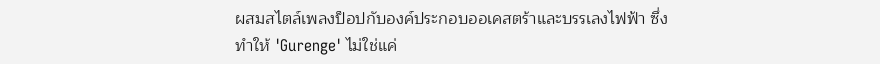ผสมสไตล์เพลงป็อปกับองค์ประกอบออเคสตร้าและบรรเลงไฟฟ้า ซึ่งทำให้ 'Gurenge' ไม่ใช่แค่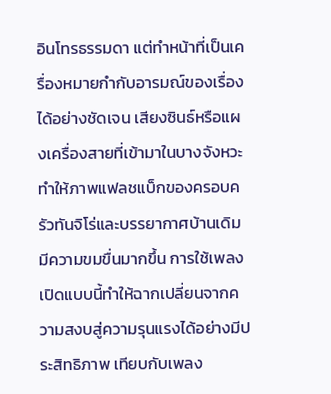อินโทรธรรมดา แต่ทำหน้าที่เป็นเครื่องหมายกำกับอารมณ์ของเรื่องได้อย่างชัดเจน เสียงซินธ์หรือแผงเครื่องสายที่เข้ามาในบางจังหวะทำให้ภาพแฟลชแบ็กของครอบครัวทันจิโร่และบรรยากาศบ้านเดิมมีความขมขื่นมากขึ้น การใช้เพลงเปิดแบบนี้ทำให้ฉากเปลี่ยนจากความสงบสู่ความรุนแรงได้อย่างมีประสิทธิภาพ เทียบกับเพลง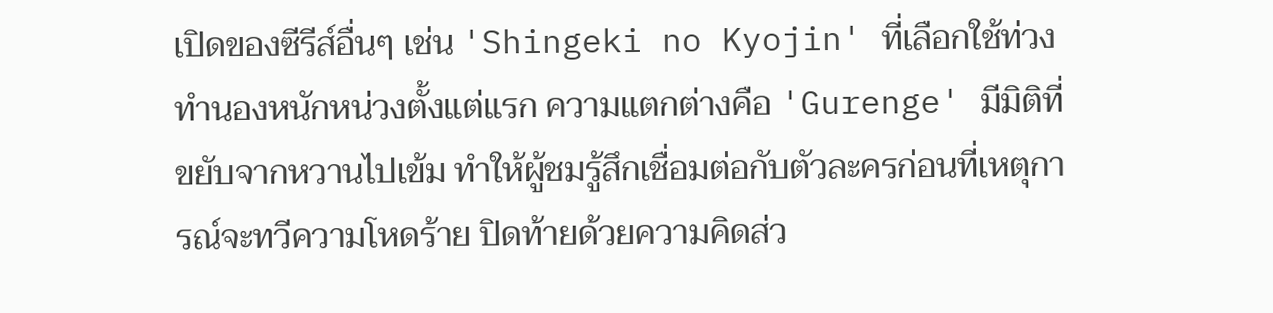เปิดของซีรีส์อื่นๆ เช่น 'Shingeki no Kyojin' ที่เลือกใช้ท่วงทำนองหนักหน่วงตั้งแต่แรก ความแตกต่างคือ 'Gurenge' มีมิติที่ขยับจากหวานไปเข้ม ทำให้ผู้ชมรู้สึกเชื่อมต่อกับตัวละครก่อนที่เหตุการณ์จะทวีความโหดร้าย ปิดท้ายด้วยความคิดส่ว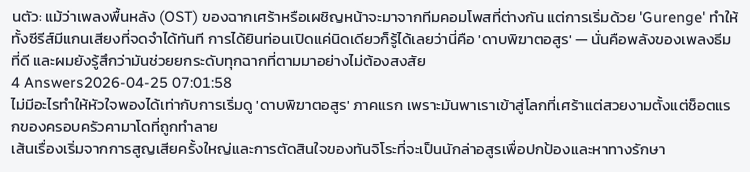นตัว: แม้ว่าเพลงพื้นหลัง (OST) ของฉากเศร้าหรือเผชิญหน้าจะมาจากทีมคอมโพสที่ต่างกัน แต่การเริ่มด้วย 'Gurenge' ทำให้ทั้งซีรีส์มีแกนเสียงที่จดจำได้ทันที การได้ยินท่อนเปิดแค่นิดเดียวก็รู้ได้เลยว่านี่คือ 'ดาบพิฆาตอสูร' — นั่นคือพลังของเพลงธีมที่ดี และผมยังรู้สึกว่ามันช่วยยกระดับทุกฉากที่ตามมาอย่างไม่ต้องสงสัย
4 Answers2026-04-25 07:01:58
ไม่มีอะไรทำให้หัวใจพองได้เท่ากับการเริ่มดู 'ดาบพิฆาตอสูร' ภาคแรก เพราะมันพาเราเข้าสู่โลกที่เศร้าแต่สวยงามตั้งแต่ช็อตแรกของครอบครัวคามาโดที่ถูกทำลาย
เส้นเรื่องเริ่มจากการสูญเสียครั้งใหญ่และการตัดสินใจของทันจิโระที่จะเป็นนักล่าอสูรเพื่อปกป้องและหาทางรักษา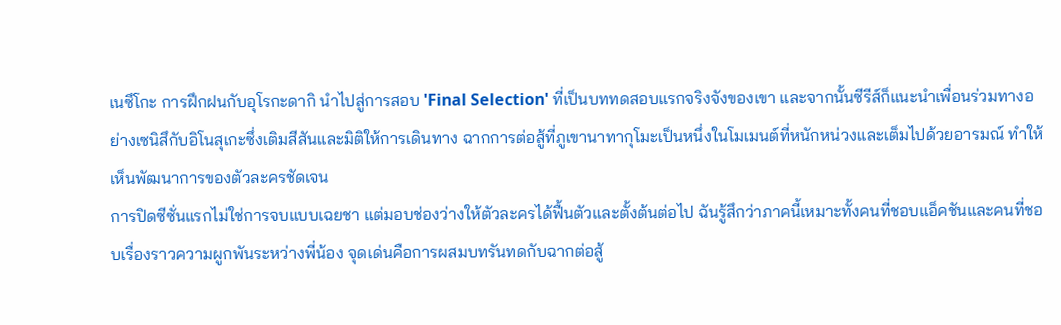เนซึโกะ การฝึกฝนกับอุโรกะดากิ นำไปสู่การสอบ 'Final Selection' ที่เป็นบททดสอบแรกจริงจังของเขา และจากนั้นซีรีส์ก็แนะนำเพื่อนร่วมทางอย่างเซนิสึกับอิโนสุเกะซึ่งเติมสีสันและมิติให้การเดินทาง ฉากการต่อสู้ที่ภูเขานาทากุโมะเป็นหนึ่งในโมเมนต์ที่หนักหน่วงและเต็มไปด้วยอารมณ์ ทำให้เห็นพัฒนาการของตัวละครชัดเจน
การปิดซีซั่นแรกไม่ใช่การจบแบบเฉยชา แต่มอบช่องว่างให้ตัวละครได้ฟื้นตัวและตั้งต้นต่อไป ฉันรู้สึกว่าภาคนี้เหมาะทั้งคนที่ชอบแอ็คชันและคนที่ชอบเรื่องราวความผูกพันระหว่างพี่น้อง จุดเด่นคือการผสมบทรันทดกับฉากต่อสู้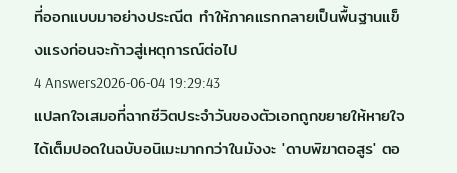ที่ออกแบบมาอย่างประณีต ทำให้ภาคแรกกลายเป็นพื้นฐานแข็งแรงก่อนจะก้าวสู่เหตุการณ์ต่อไป
4 Answers2026-06-04 19:29:43
แปลกใจเสมอที่ฉากชีวิตประจำวันของตัวเอกถูกขยายให้หายใจได้เต็มปอดในฉบับอนิเมะมากกว่าในมังงะ 'ดาบพิฆาตอสูร' ตอ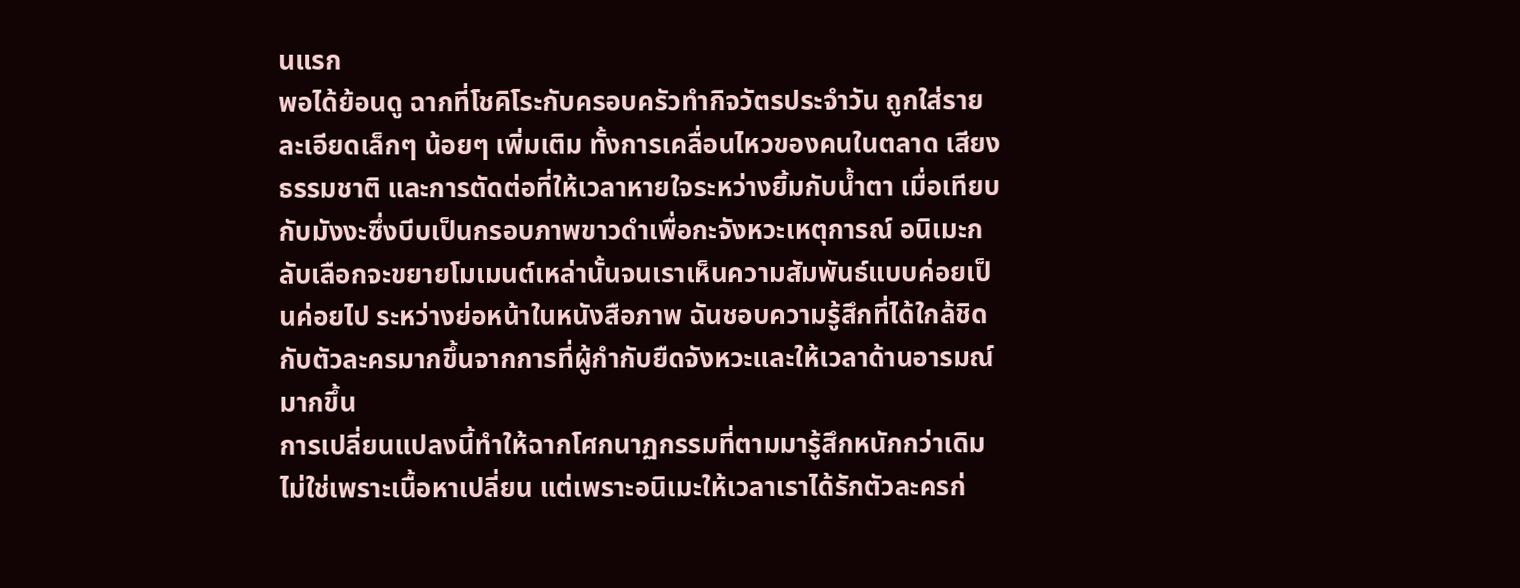นแรก
พอได้ย้อนดู ฉากที่โชคิโระกับครอบครัวทำกิจวัตรประจำวัน ถูกใส่รายละเอียดเล็กๆ น้อยๆ เพิ่มเติม ทั้งการเคลื่อนไหวของคนในตลาด เสียงธรรมชาติ และการตัดต่อที่ให้เวลาหายใจระหว่างยิ้มกับน้ำตา เมื่อเทียบกับมังงะซึ่งบีบเป็นกรอบภาพขาวดำเพื่อกะจังหวะเหตุการณ์ อนิเมะกลับเลือกจะขยายโมเมนต์เหล่านั้นจนเราเห็นความสัมพันธ์แบบค่อยเป็นค่อยไป ระหว่างย่อหน้าในหนังสือภาพ ฉันชอบความรู้สึกที่ได้ใกล้ชิดกับตัวละครมากขึ้นจากการที่ผู้กำกับยืดจังหวะและให้เวลาด้านอารมณ์มากขึ้น
การเปลี่ยนแปลงนี้ทำให้ฉากโศกนาฏกรรมที่ตามมารู้สึกหนักกว่าเดิม ไม่ใช่เพราะเนื้อหาเปลี่ยน แต่เพราะอนิเมะให้เวลาเราได้รักตัวละครก่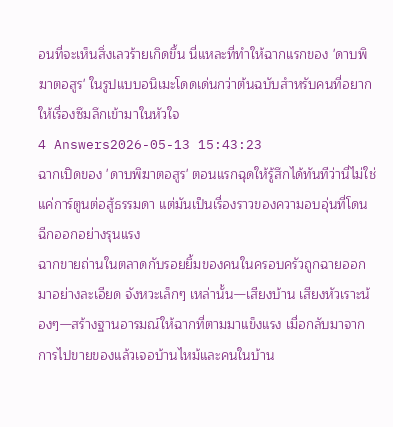อนที่จะเห็นสิ่งเลวร้ายเกิดขึ้น นี่แหละที่ทำให้ฉากแรกของ 'ดาบพิฆาตอสูร' ในรูปแบบอนิเมะโดดเด่นกว่าต้นฉบับสำหรับคนที่อยากให้เรื่องซึมลึกเข้ามาในหัวใจ
4 Answers2026-05-13 15:43:23
ฉากเปิดของ 'ดาบพิฆาตอสูร' ตอนแรกฉุดให้รู้สึกได้ทันทีว่านี่ไม่ใช่แค่การ์ตูนต่อสู้ธรรมดา แต่มันเป็นเรื่องราวของความอบอุ่นที่โดนฉีกออกอย่างรุนแรง
ฉากขายถ่านในตลาดกับรอยยิ้มของคนในครอบครัวถูกฉายออกมาอย่างละเอียด จังหวะเล็กๆ เหล่านั้น—เสียงบ้าน เสียงหัวเราะน้องๆ—สร้างฐานอารมณ์ให้ฉากที่ตามมาแข็งแรง เมื่อกลับมาจากการไปขายของแล้วเจอบ้านไหม้และคนในบ้าน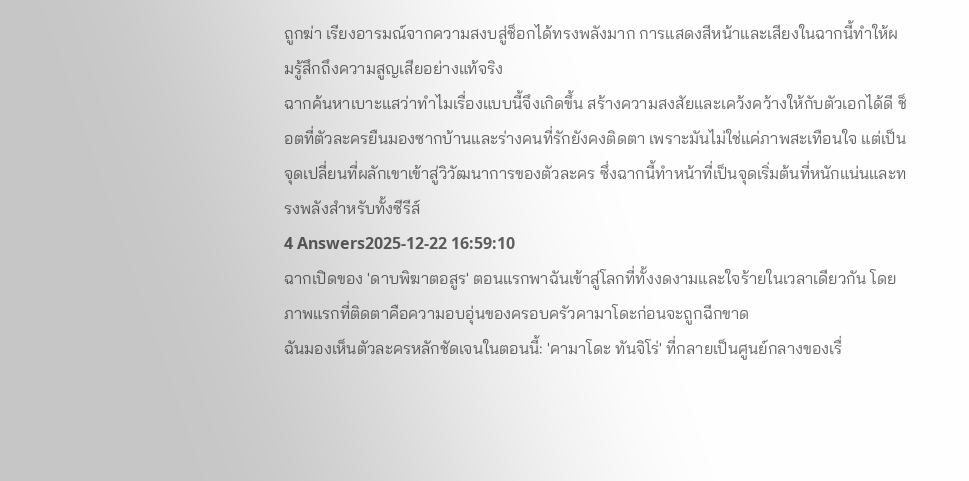ถูกฆ่า เรียงอารมณ์จากความสงบสู่ช็อกได้ทรงพลังมาก การแสดงสีหน้าและเสียงในฉากนี้ทำให้ผมรู้สึกถึงความสูญเสียอย่างแท้จริง
ฉากค้นหาเบาะแสว่าทำไมเรื่องแบบนี้จึงเกิดขึ้น สร้างความสงสัยและเคว้งคว้างให้กับตัวเอกได้ดี ช็อตที่ตัวละครยืนมองซากบ้านและร่างคนที่รักยังคงติดตา เพราะมันไม่ใช่แค่ภาพสะเทือนใจ แต่เป็นจุดเปลี่ยนที่ผลักเขาเข้าสู่วิวัฒนาการของตัวละคร ซึ่งฉากนี้ทำหน้าที่เป็นจุดเริ่มต้นที่หนักแน่นและทรงพลังสำหรับทั้งซีรีส์
4 Answers2025-12-22 16:59:10
ฉากเปิดของ 'ดาบพิฆาตอสูร' ตอนแรกพาฉันเข้าสู่โลกที่ทั้งงดงามและใจร้ายในเวลาเดียวกัน โดยภาพแรกที่ติดตาคือความอบอุ่นของครอบครัวคามาโดะก่อนจะถูกฉีกขาด
ฉันมองเห็นตัวละครหลักชัดเจนในตอนนี้: 'คามาโดะ ทันจิโร่' ที่กลายเป็นศูนย์กลางของเรื่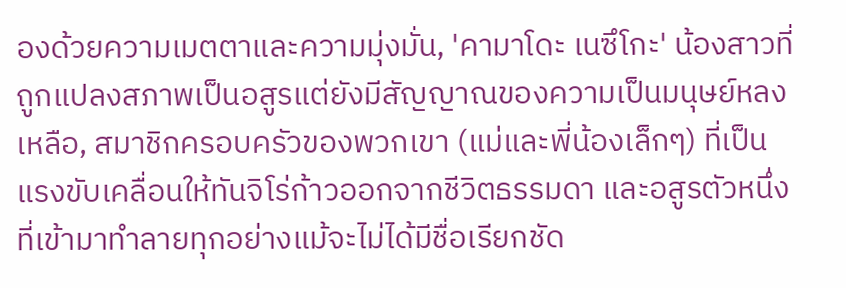องด้วยความเมตตาและความมุ่งมั่น, 'คามาโดะ เนซึโกะ' น้องสาวที่ถูกแปลงสภาพเป็นอสูรแต่ยังมีสัญญาณของความเป็นมนุษย์หลงเหลือ, สมาชิกครอบครัวของพวกเขา (แม่และพี่น้องเล็กๆ) ที่เป็นแรงขับเคลื่อนให้ทันจิโร่ก้าวออกจากชีวิตธรรมดา และอสูรตัวหนึ่งที่เข้ามาทำลายทุกอย่างแม้จะไม่ได้มีชื่อเรียกชัด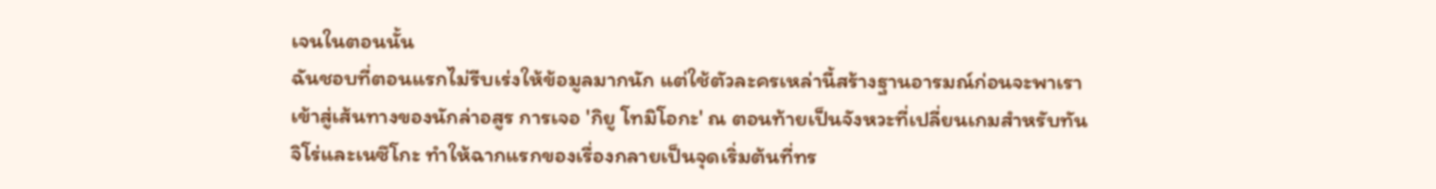เจนในตอนนั้น
ฉันชอบที่ตอนแรกไม่รีบเร่งให้ข้อมูลมากนัก แต่ใช้ตัวละครเหล่านี้สร้างฐานอารมณ์ก่อนจะพาเราเข้าสู่เส้นทางของนักล่าอสูร การเจอ 'กิยู โทมิโอกะ' ณ ตอนท้ายเป็นจังหวะที่เปลี่ยนเกมสำหรับทันจิโร่และเนซึโกะ ทำให้ฉากแรกของเรื่องกลายเป็นจุดเริ่มต้นที่ทร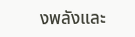งพลังและ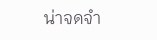น่าจดจำ